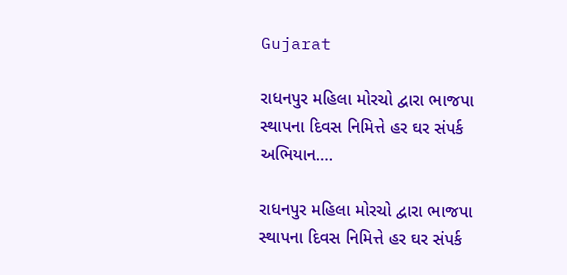Gujarat

રાધનપુર મહિલા મોરચો દ્વારા ભાજપા સ્થાપના દિવસ નિમિત્તે હર ઘર સંપર્ક અભિયાન….

રાધનપુર મહિલા મોરચો દ્વારા ભાજપા સ્થાપના દિવસ નિમિત્તે હર ઘર સંપર્ક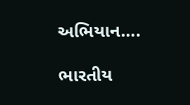અભિયાન….

ભારતીય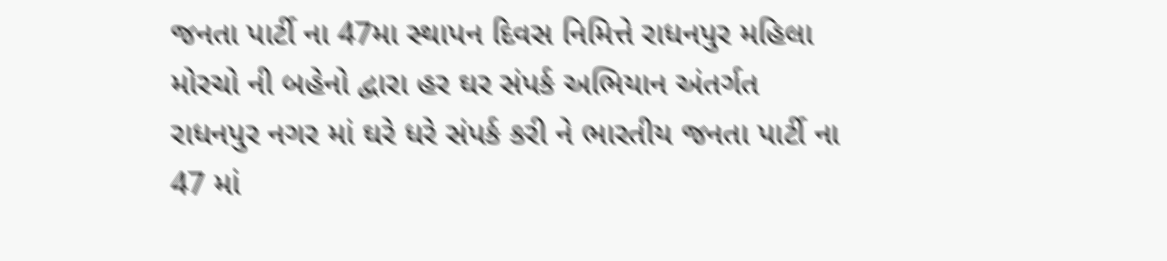જનતા પાર્ટી ના 47મા સ્થાપન દિવસ નિમિત્તે રાધનપુર મહિલા મોરચો ની બહેનો દ્વારા હર ઘર સંપર્ક અભિયાન અંતર્ગત રાધનપુર નગર માં ઘરે ધરે સંપર્ક કરી ને ભારતીય જનતા પાર્ટી ના 47 માં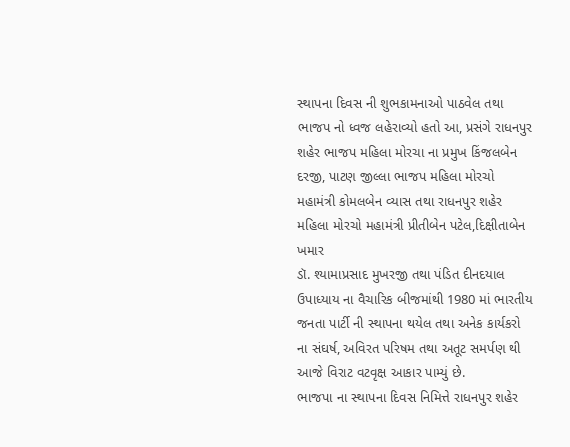સ્થાપના દિવસ ની શુભકામનાઓ પાઠવેલ તથા ભાજપ નો ધ્વજ લહેરાવ્યો હતો આ, પ્રસંગે રાધનપુર શહેર ભાજપ મહિલા મોરચા ના પ્રમુખ કિંજલબેન દરજી, પાટણ જીલ્લા ભાજપ મહિલા મોરચો મહામંત્રી કોમલબેન વ્યાસ તથા રાધનપુર શહેર મહિલા મોરચો મહામંત્રી પ્રીતીબેન પટેલ,દિક્ષીતાબેન ખમાર
ડૉ. શ્યામાપ્રસાદ મુખરજી તથા પંડિત દીનદયાલ ઉપાધ્યાય ના વૈચારિક બીજમાંથી 1980 માં ભારતીય જનતા પાર્ટી ની સ્થાપના થયેલ તથા અનેક કાર્યકરો ના સંઘર્ષ, અવિરત પરિષમ તથા અતૂટ સમર્પણ થી આજે વિરાટ વટવૃક્ષ આકાર પામ્યું છે.
ભાજપા ના સ્થાપના દિવસ નિમિત્તે રાધનપુર શહેર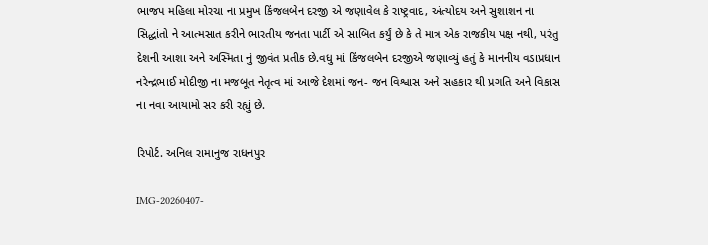ભાજપ મહિલા મોરચા ના પ્રમુખ કિંજલબેન દરજી એ જણાવેલ કે રાષ્ટ્રવાદ, અંત્યોદય અને સુશાશન ના સિદ્ધાંતો ને આત્મસાત કરીને ભારતીય જનતા પાર્ટી એ સાબિત કર્યું છે કે તે માત્ર એક રાજકીય પક્ષ નથી, પરંતુ દેશની આશા અને અસ્મિતા નું જીવંત પ્રતીક છે.વધુ માં કિંજલબેન દરજીએ જણાવ્યું હતું કે માનનીય વડાપ્રધાન નરેન્દ્રભાઈ મોદીજી ના મજબૂત નેતૃત્વ માં આજે દેશમાં જન- જન વિશ્વાસ અને સહકાર થી પ્રગતિ અને વિકાસ ના નવા આયામો સર કરી રહ્યું છે.

રિપોર્ટ. અનિલ રામાનુજ રાધનપુર

IMG-20260407-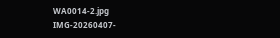WA0014-2.jpg IMG-20260407-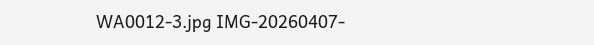WA0012-3.jpg IMG-20260407-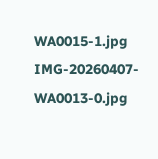WA0015-1.jpg IMG-20260407-WA0013-0.jpg